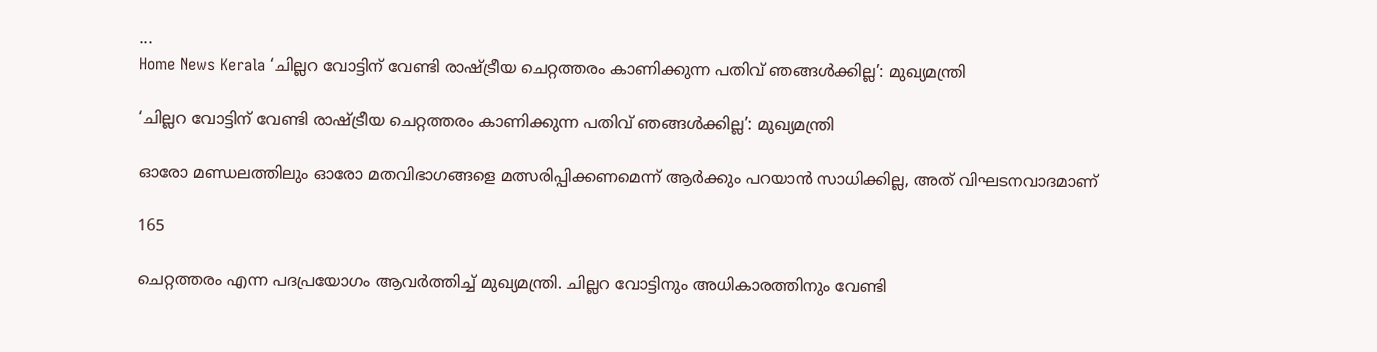...
Home News Kerala ‘ചില്ലറ വോട്ടിന് വേണ്ടി രാഷ്ട്രീയ ചെറ്റത്തരം കാണിക്കുന്ന പതിവ് ഞങ്ങള്‍ക്കില്ല’: മുഖ്യമന്ത്രി

‘ചില്ലറ വോട്ടിന് വേണ്ടി രാഷ്ട്രീയ ചെറ്റത്തരം കാണിക്കുന്ന പതിവ് ഞങ്ങള്‍ക്കില്ല’: മുഖ്യമന്ത്രി

ഓരോ മണ്ഡലത്തിലും ഓരോ മതവിഭാഗങ്ങളെ മത്സരിപ്പിക്കണമെന്ന് ആര്‍ക്കും പറയാന്‍ സാധിക്കില്ല, അത് വിഘടനവാദമാണ്

165

ചെറ്റത്തരം എന്ന പദപ്രയോഗം ആവര്‍ത്തിച്ച് മുഖ്യമന്ത്രി. ചില്ലറ വോട്ടിനും അധികാരത്തിനും വേണ്ടി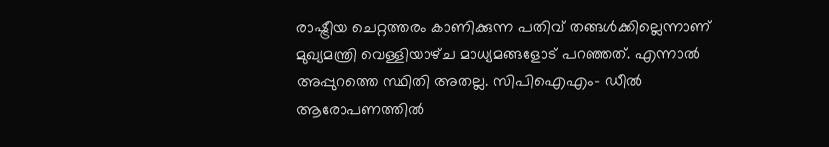രാഷ്ട്രീയ ചെറ്റത്തരം കാണിക്കുന്ന പതിവ് തങ്ങള്‍ക്കില്ലെന്നാണ് മുഖ്യമന്ത്രി വെള്ളിയാഴ്‌ച മാധ്യമങ്ങളോട് പറഞ്ഞത്. എന്നാല്‍ അപ്പുറത്തെ സ്ഥിതി അതല്ല. സിപിഐഎം- ഡീല്‍ ആരോപണത്തില്‍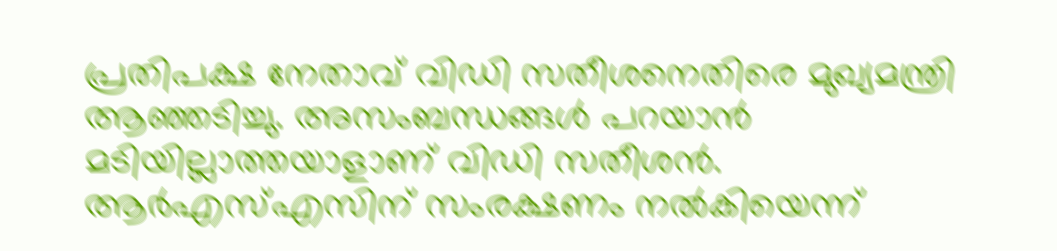പ്രതിപക്ഷ നേതാവ് വിഡി സതീശനെതിരെ മുഖ്യമന്ത്രി ആഞ്ഞടിച്ചു. അസംബന്ധങ്ങള്‍ പറയാന്‍ മടിയില്ലാത്തയാളാണ് വിഡി സതീശന്‍. ആര്‍എസ്എസിന് സംരക്ഷണം നല്‍കിയെന്ന്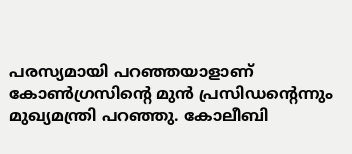പരസ്യമായി പറഞ്ഞയാളാണ് കോണ്‍ഗ്രസിൻ്റെ മുന്‍ പ്രസിഡന്റെന്നും മുഖ്യമന്ത്രി പറഞ്ഞു. കോലീബി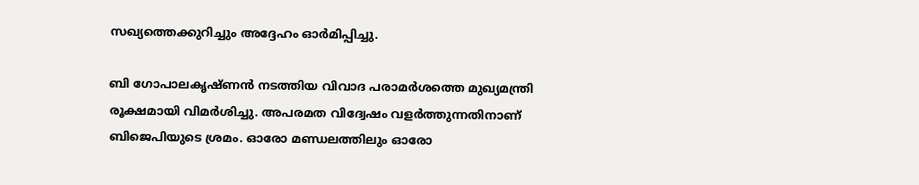സഖ്യത്തെക്കുറിച്ചും അദ്ദേഹം ഓര്‍മിപ്പിച്ചു.

ബി ഗോപാലകൃഷ്ണന്‍ നടത്തിയ വിവാദ പരാമര്‍ശത്തെ മുഖ്യമന്ത്രി രൂക്ഷമായി വിമര്‍ശിച്ചു. അപരമത വിദ്വേഷം വളര്‍ത്തുന്നതിനാണ് ബിജെപിയുടെ ശ്രമം. ഓരോ മണ്ഡലത്തിലും ഓരോ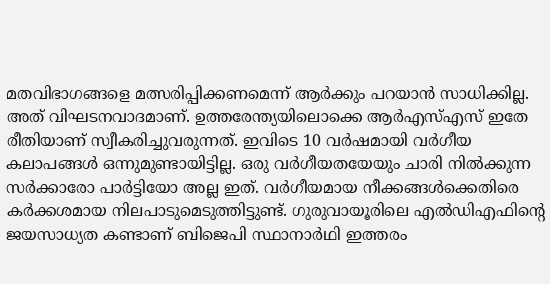മതവിഭാഗങ്ങളെ മത്സരിപ്പിക്കണമെന്ന് ആര്‍ക്കും പറയാന്‍ സാധിക്കില്ല. അത് വിഘടനവാദമാണ്. ഉത്തരേന്ത്യയിലൊക്കെ ആര്‍എസ്എസ് ഇതേ രീതിയാണ് സ്വീകരിച്ചുവരുന്നത്. ഇവിടെ 10 വര്‍ഷമായി വര്‍ഗീയ കലാപങ്ങള്‍ ഒന്നുമുണ്ടായിട്ടില്ല. ഒരു വര്‍ഗീയതയേയും ചാരി നില്‍ക്കുന്ന സര്‍ക്കാരോ പാര്‍ട്ടിയോ അല്ല ഇത്. വര്‍ഗീയമായ നീക്കങ്ങള്‍ക്കെതിരെ കര്‍ക്കശമായ നിലപാടുമെടുത്തിട്ടുണ്ട്. ഗുരുവായൂരിലെ എല്‍ഡിഎഫിൻ്റെ ജയസാധ്യത കണ്ടാണ് ബിജെപി സ്ഥാനാര്‍ഥി ഇത്തരം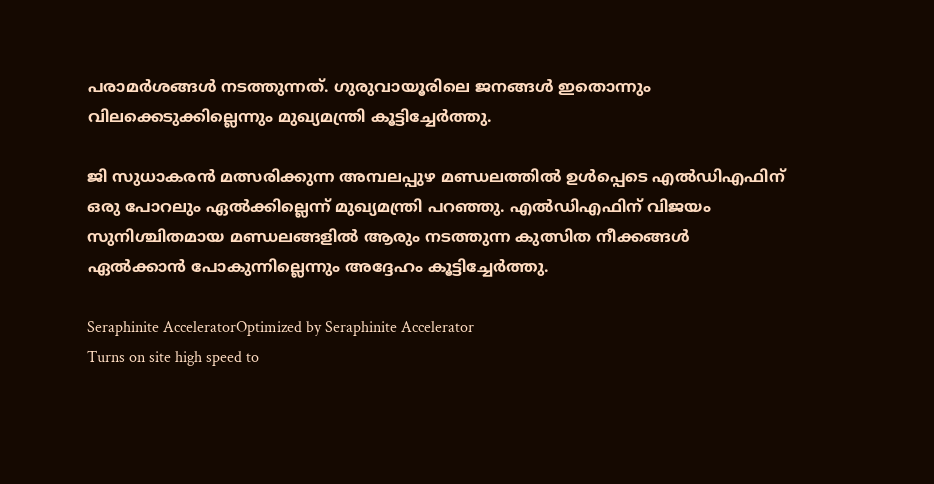പരാമര്‍ശങ്ങള്‍ നടത്തുന്നത്. ഗുരുവായൂരിലെ ജനങ്ങള്‍ ഇതൊന്നും വിലക്കെടുക്കില്ലെന്നും മുഖ്യമന്ത്രി കൂട്ടിച്ചേര്‍ത്തു.

ജി സുധാകരന്‍ മത്സരിക്കുന്ന അമ്പലപ്പുഴ മണ്ഡലത്തില്‍ ഉള്‍പ്പെടെ എല്‍ഡിഎഫിന് ഒരു പോറലും ഏല്‍ക്കില്ലെന്ന് മുഖ്യമന്ത്രി പറഞ്ഞു. എല്‍ഡിഎഫിന് വിജയം സുനിശ്ചിതമായ മണ്ഡലങ്ങളില്‍ ആരും നടത്തുന്ന കുത്സിത നീക്കങ്ങള്‍ ഏല്‍ക്കാന്‍ പോകുന്നില്ലെന്നും അദ്ദേഹം കൂട്ടിച്ചേര്‍ത്തു.

Seraphinite AcceleratorOptimized by Seraphinite Accelerator
Turns on site high speed to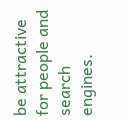be attractive for people and search engines.